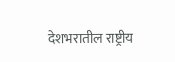देशभरातील राष्ट्रीय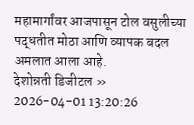महामार्गांवर आजपासून टोल वसुलीच्या पद्धतीत मोठा आणि व्यापक बदल अमलात आला आहे.
देशोन्नती डिजीटल »
2026-04-01 13:20:26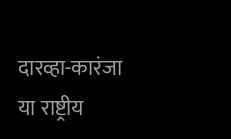दारव्हा-कारंजा या राष्ट्रीय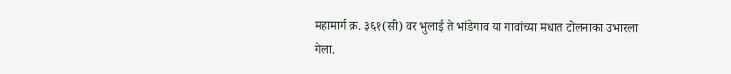महामार्ग क्र. ३६१(सी) वर भुलाई ते भांडेगाव या गावांच्या मधात टोलनाका उभारला गेला.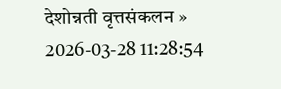देशोन्नती वृत्तसंकलन »
2026-03-28 11:28:54